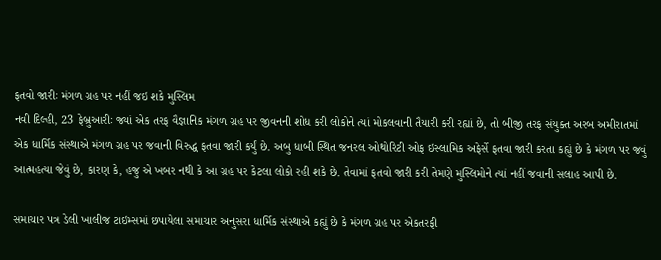ફતવો જારીઃ મંગળ ગ્રહ પર નહીં જઇ શકે મુસ્લિમ
નવી દિલ્હી, 23 ફેબ્રુઆરીઃ જ્યાં એક તરફ વૈજ્ઞાનિક મંગળ ગ્રહ પર જીવનની શોધ કરી લોકોને ત્યાં મોકલવાની તૈયારી કરી રહ્યાં છે, તો બીજી તરફ સંયુક્ત અરબ અમીરાતમાં એક ધાર્મિક સંસ્થાએ મંગળ ગ્રહ પર જવાની વિરુદ્ધ ફતવા જારી કર્યું છે. અબુ ધાબી સ્થિત જનરલ ઓથોરિટી ઓફ ઇસ્લામિક અફેર્સે ફતવા જારી કરતા કહ્યું છે કે મંગળ પર જવું આત્મહત્યા જેવું છે, કારણ કે, હજુ એ ખબર નથી કે આ ગ્રહ પર કેટલા લોકો રહી શકે છે. તેવામાં ફતવો જારી કરી તેમણે મુસ્લિમોને ત્યાં નહીં જવાની સલાહ આપી છે.

સમાચાર પત્ર ડેલી ખાલીજ ટાઇમ્સમાં છપાયેલા સમાચાર અનુસરા ધાર્મિક સંસ્થાએ કહ્યું છે કે મંગળ ગ્રહ પર એકતરફી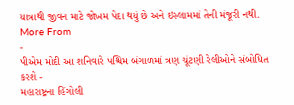યાત્રાથી જીવન માટે જોખમ પેદા થયું છે અને ઇસ્લામમાં તેની મંજૂરી નથી.
More From
-
પીએમ મોદી આ શનિવારે પશ્ચિમ બંગાળમાં ત્રણ ચૂંટણી રેલીઓને સંબોધિત કરશે -
મહારાષ્ટ્રના હિંગોલી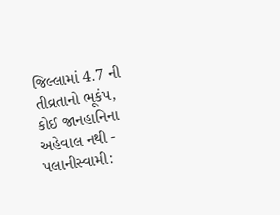જિલ્લામાં 4.7 ની તીવ્રતાનો ભૂકંપ, કોઈ જાનહાનિના અહેવાલ નથી -
પલાનીસ્વામી: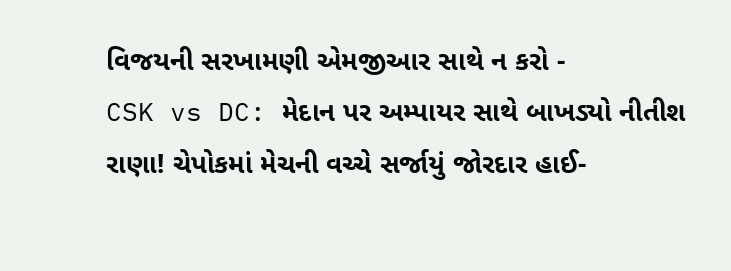વિજયની સરખામણી એમજીઆર સાથે ન કરો -
CSK vs DC: મેદાન પર અમ્પાયર સાથે બાખડ્યો નીતીશ રાણા! ચેપોકમાં મેચની વચ્ચે સર્જાયું જોરદાર હાઈ-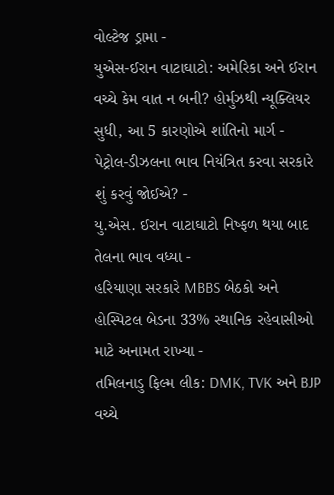વોલ્ટેજ ડ્રામા -
યુએસ-ઈરાન વાટાઘાટો: અમેરિકા અને ઈરાન વચ્ચે કેમ વાત ન બની? હોર્મુઝથી ન્યૂક્લિયર સુધી, આ 5 કારણોએ શાંતિનો માર્ગ -
પેટ્રોલ-ડીઝલના ભાવ નિયંત્રિત કરવા સરકારે શું કરવું જોઈએ? -
યુ.એસ. ઈરાન વાટાઘાટો નિષ્ફળ થયા બાદ તેલના ભાવ વધ્યા -
હરિયાણા સરકારે MBBS બેઠકો અને હોસ્પિટલ બેડના 33% સ્થાનિક રહેવાસીઓ માટે અનામત રાખ્યા -
તમિલનાડુ ફિલ્મ લીક: DMK, TVK અને BJP વચ્ચે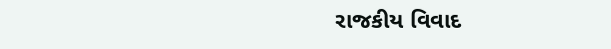રાજકીય વિવાદ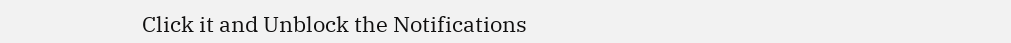Click it and Unblock the Notifications